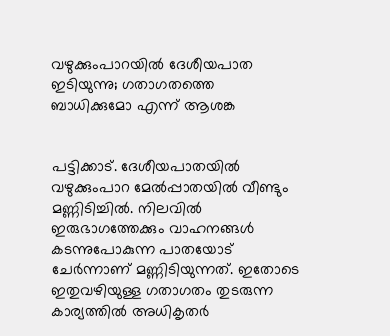വഴുക്കുംപാറയിൽ ദേശീയപാത ഇടിയുന്നു; ഗതാഗതത്തെ ബാധിക്കുമോ എന്ന് ആശങ്ക


പട്ടിക്കാട്. ദേശീയപാതയിൽ വഴുക്കുംപാറ മേൽപ്പാതയിൽ വീണ്ടും മണ്ണിടിച്ചിൽ. നിലവിൽ ഇരുഭാഗത്തേക്കും വാഹനങ്ങൾ കടന്നുപോകുന്ന പാതയോട് ചേർന്നാണ് മണ്ണിടിയുന്നത്. ഇതോടെ ഇതുവഴിയുള്ള ഗതാഗതം തുടരുന്ന കാര്യത്തിൽ അധികൃതർ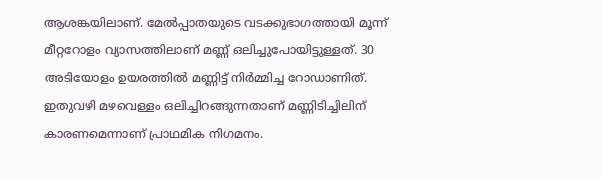ആശങ്കയിലാണ്. മേൽപ്പാതയുടെ വടക്കുഭാഗത്തായി മൂന്ന് മീറ്ററോളം വ്യാസത്തിലാണ് മണ്ണ് ഒലിച്ചുപോയിട്ടുള്ളത്. 30 അടിയോളം ഉയരത്തിൽ മണ്ണിട്ട് നിർമ്മിച്ച റോഡാണിത്. ഇതുവഴി മഴവെള്ളം ഒലിച്ചിറങ്ങുന്നതാണ് മണ്ണിടിച്ചിലിന് കാരണമെന്നാണ് പ്രാഥമിക നിഗമനം.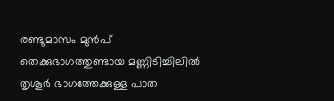രണ്ടുമാസം മുൻപ് തെക്കുഭാഗത്തുണ്ടായ മണ്ണിടിച്ചിലിൽ തൃശൂർ ഭാഗത്തേക്കുള്ള പാത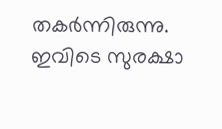തകർന്നിരുന്നു. ഇവിടെ സുരക്ഷാ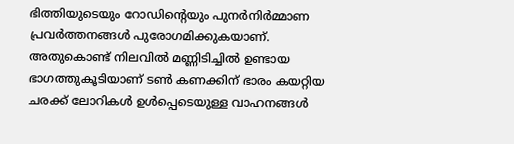ഭിത്തിയുടെയും റോഡിന്റെയും പുനർനിർമ്മാണ പ്രവർത്തനങ്ങൾ പുരോഗമിക്കുകയാണ്. അതുകൊണ്ട് നിലവിൽ മണ്ണിടിച്ചിൽ ഉണ്ടായ ഭാഗത്തുകൂടിയാണ് ടൺ കണക്കിന് ഭാരം കയറ്റിയ ചരക്ക് ലോറികൾ ഉൾപ്പെടെയുള്ള വാഹനങ്ങൾ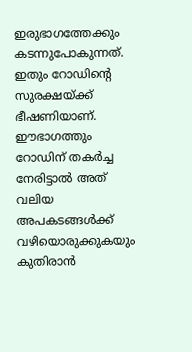ഇരുഭാഗത്തേക്കും കടന്നുപോകുന്നത്. ഇതും റോഡിന്റെ സുരക്ഷയ്ക്ക് ഭീഷണിയാണ്. ഈഭാഗത്തും റോഡിന് തകർച്ച നേരിട്ടാൽ അത് വലിയ അപകടങ്ങൾക്ക് വഴിയൊരുക്കുകയും കുതിരാൻ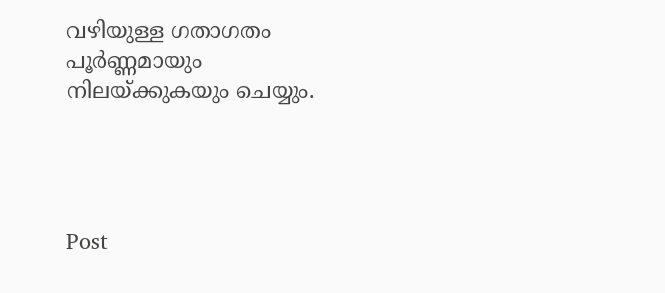വഴിയുള്ള ഗതാഗതം പൂർണ്ണമായും നിലയ്ക്കുകയും ചെയ്യും.




Post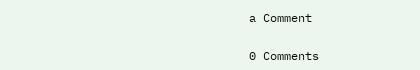a Comment

0 Comments